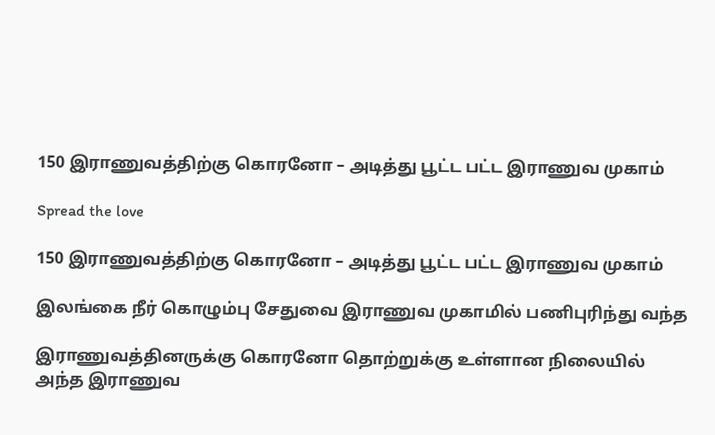150 இராணுவத்திற்கு கொரனோ – அடித்து பூட்ட பட்ட இராணுவ முகாம்

Spread the love

150 இராணுவத்திற்கு கொரனோ – அடித்து பூட்ட பட்ட இராணுவ முகாம்

இலங்கை நீர் கொழும்பு சேதுவை இராணுவ முகாமில் பணிபுரிந்து வந்த

இராணுவத்தினருக்கு கொரனோ தொற்றுக்கு உள்ளான நிலையில் அந்த இராணுவ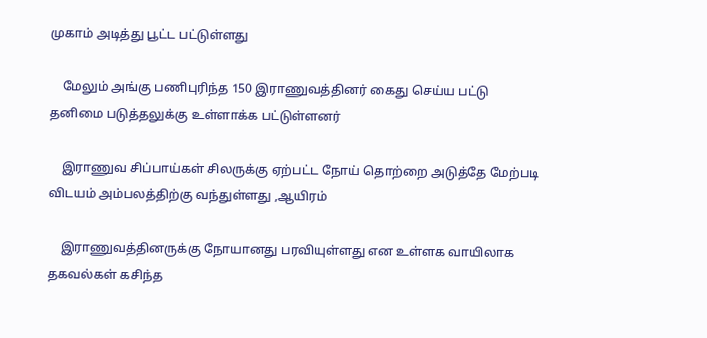முகாம் அடித்து பூட்ட பட்டுள்ளது

    மேலும் அங்கு பணிபுரிந்த 150 இராணுவத்தினர் கைது செய்ய பட்டு தனிமை படுத்தலுக்கு உள்ளாக்க பட்டுள்ளனர்

    இராணுவ சிப்பாய்கள் சிலருக்கு ஏற்பட்ட நோய் தொற்றை அடுத்தே மேற்படி விடயம் அம்பலத்திற்கு வந்துள்ளது ,ஆயிரம்

    இராணுவத்தினருக்கு நோயானது பரவியுள்ளது என உள்ளக வாயிலாக தகவல்கள் கசிந்த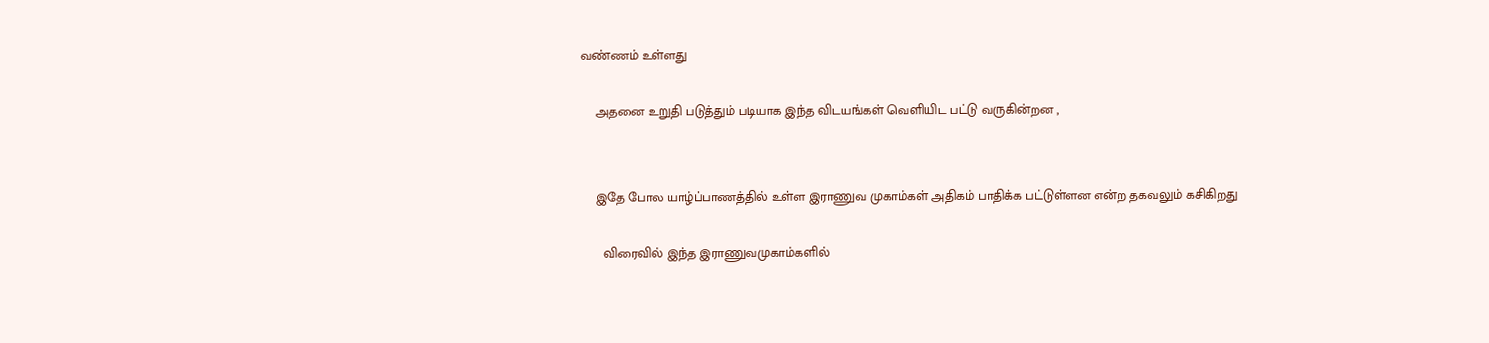வண்ணம் உள்ளது

    அதனை உறுதி படுத்தும் படியாக இந்த விடயங்கள் வெளியிட பட்டு வருகின்றன ,


    இதே போல யாழ்ப்பாணத்தில் உள்ள இராணுவ முகாம்கள் அதிகம் பாதிக்க பட்டுள்ளன என்ற தகவலும் கசிகிறது

      விரைவில் இந்த இராணுவமுகாம்களில்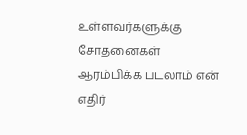உள்ளவர்களுக்கு சோதனைகள் ஆரம்பிக்க படலாம் என் எதிர்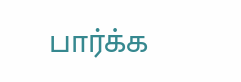பார்க்க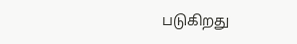படுகிறது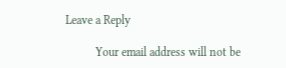Leave a Reply

          Your email address will not be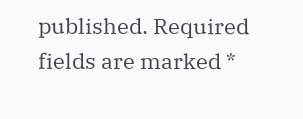published. Required fields are marked *